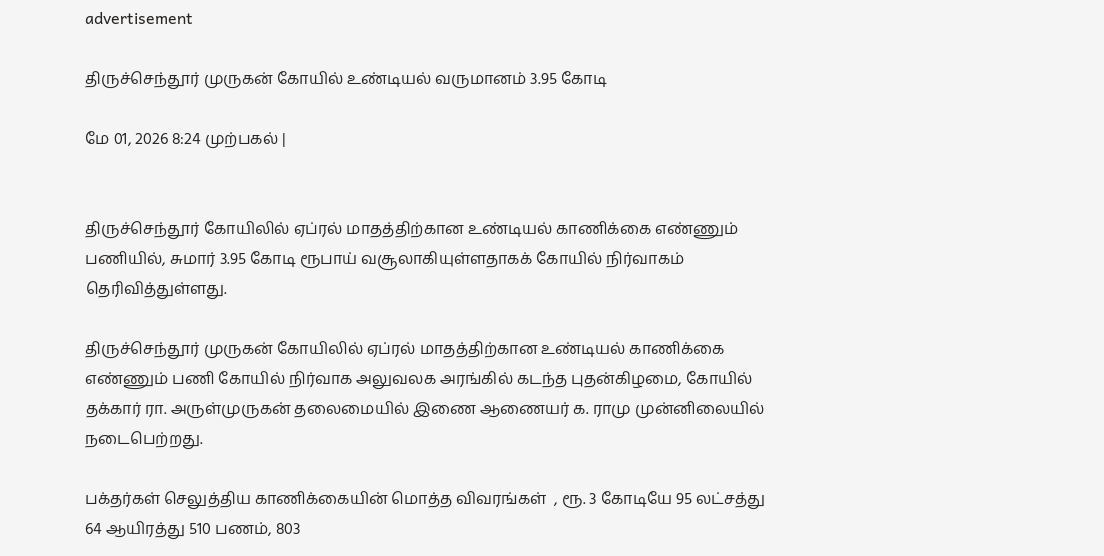advertisement

திருச்செந்தூர் முருகன் கோயில் உண்டியல் வருமானம் 3.95 கோடி

மே 01, 2026 8:24 முற்பகல் |


திருச்செந்தூர் கோயிலில் ஏப்ரல் மாதத்திற்கான உண்டியல் காணிக்கை எண்ணும் பணியில், சுமார் 3.95 கோடி ரூபாய் வசூலாகியுள்ளதாகக் கோயில் நிர்வாகம் தெரிவித்துள்ளது.

திருச்செந்தூர் முருகன் கோயிலில் ஏப்ரல் மாதத்திற்கான உண்டியல் காணிக்கை எண்ணும் பணி கோயில் நிர்வாக அலுவலக அரங்கில் கடந்த புதன்கிழமை, கோயில் தக்கார் ரா. அருள்முருகன் தலைமையில் இணை ஆணையர் க. ராமு முன்னிலையில் நடைபெற்றது.

பக்தர்கள் செலுத்திய காணிக்கையின் மொத்த விவரங்கள்  , ரூ. 3 கோடியே 95 லட்சத்து 64 ஆயிரத்து 510 பணம், 803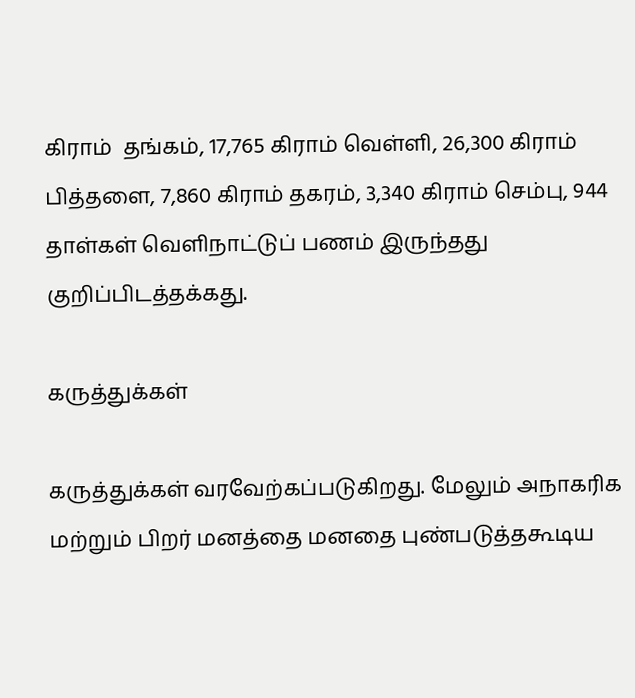கிராம்  தங்கம், 17,765 கிராம் வெள்ளி, 26,300 கிராம் பித்தளை, 7,860 கிராம் தகரம், 3,340 கிராம் செம்பு, 944 தாள்கள் வெளிநாட்டுப் பணம் இருந்தது குறிப்பிடத்தக்கது.

கருத்துக்கள்

கருத்துக்கள் வரவேற்கப்படுகிறது. மேலும் அநாகரிக மற்றும் பிறர் மனத்தை மனதை புண்படுத்தகூடிய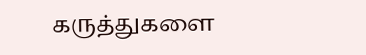கருத்துகளை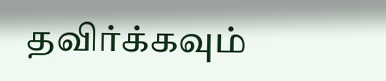தவிர்க்கவும்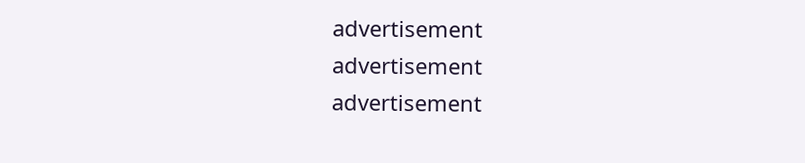advertisement
advertisement
advertisement